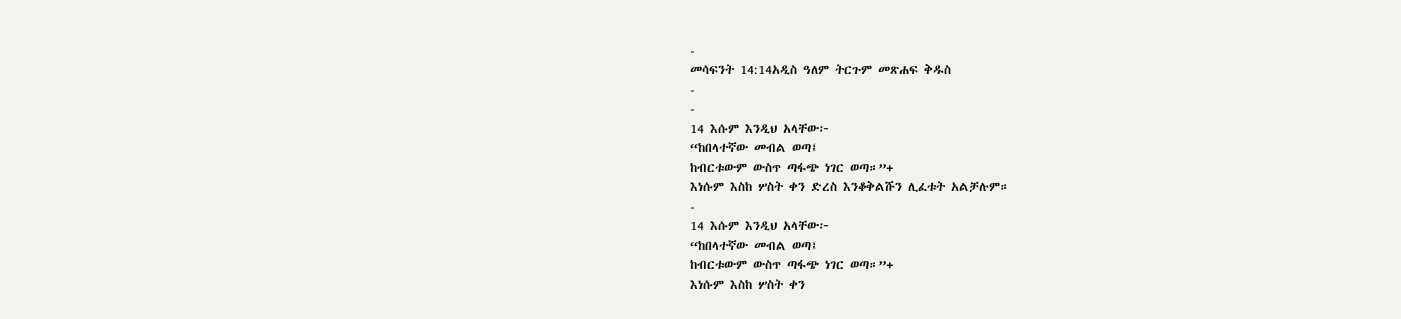-
መሳፍንት 14:14አዲስ ዓለም ትርጉም መጽሐፍ ቅዱስ
-
-
14 እሱም እንዲህ አላቸው፦
“ከበላተኛው መብል ወጣ፤
ከብርቱውም ውስጥ ጣፋጭ ነገር ወጣ።”+
እነሱም እስከ ሦስት ቀን ድረስ እንቆቅልሹን ሊፈቱት አልቻሉም።
-
14 እሱም እንዲህ አላቸው፦
“ከበላተኛው መብል ወጣ፤
ከብርቱውም ውስጥ ጣፋጭ ነገር ወጣ።”+
እነሱም እስከ ሦስት ቀን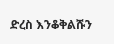ድረስ እንቆቅልሹን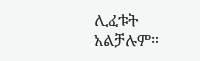ሊፈቱት አልቻሉም።